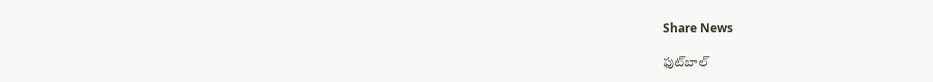Share News

ఫుట్‌బాల్‌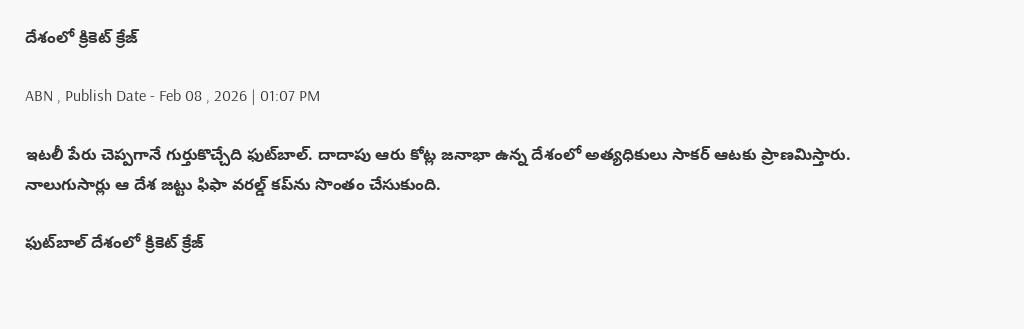దేశంలో క్రికెట్‌ క్రేజ్‌

ABN , Publish Date - Feb 08 , 2026 | 01:07 PM

ఇటలీ పేరు చెప్పగానే గుర్తుకొచ్చేది ఫుట్‌బాల్‌. దాదాపు ఆరు కోట్ల జనాభా ఉన్న దేశంలో అత్యధికులు సాకర్‌ ఆటకు ప్రాణమిస్తారు. నాలుగుసార్లు ఆ దేశ జట్టు ఫిఫా వరల్డ్‌ కప్‌ను సొంతం చేసుకుంది.

ఫుట్‌బాల్‌ దేశంలో క్రికెట్‌ క్రేజ్‌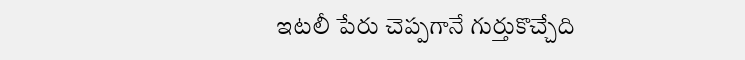ఇటలీ పేరు చెప్పగానే గుర్తుకొచ్చేది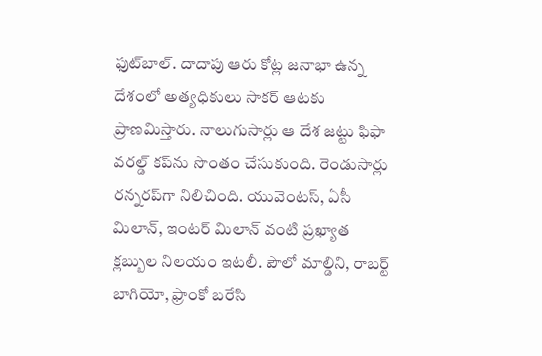ఫుట్‌బాల్‌. దాదాపు ఆరు కోట్ల జనాభా ఉన్న దేశంలో అత్యధికులు సాకర్‌ ఆటకు ప్రాణమిస్తారు. నాలుగుసార్లు ఆ దేశ జట్టు ఫిఫా వరల్డ్‌ కప్‌ను సొంతం చేసుకుంది. రెండుసార్లు రన్నరప్‌గా నిలిచింది. యువెంటస్‌, ఏసీ మిలాన్‌, ఇంటర్‌ మిలాన్‌ వంటి ప్రఖ్యాత క్లబ్బుల నిలయం ఇటలీ. పౌలో మాల్డిని, రాబర్ట్‌ బాగియో, ఫ్రాంకో బరేసి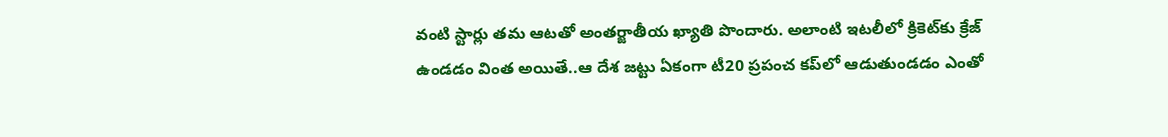వంటి స్టార్లు తమ ఆటతో అంతర్జాతీయ ఖ్యాతి పొందారు. అలాంటి ఇటలీలో క్రికెట్‌కు క్రేజ్‌ ఉండడం వింత అయితే..ఆ దేశ జట్టు ఏకంగా టీ20 ప్రపంచ కప్‌లో ఆడుతుండడం ఎంతో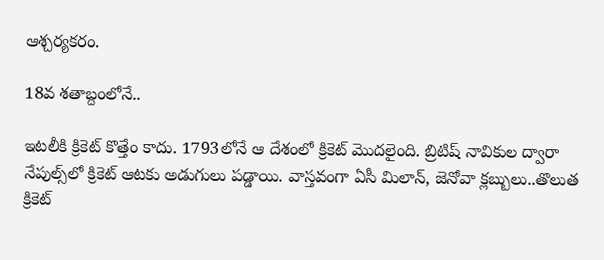ఆశ్చర్యకరం.

18వ శతాబ్దంలోనే..

ఇటలీకి క్రికెట్‌ కొత్తేం కాదు. 1793లోనే ఆ దేశంలో క్రికెట్‌ మొదలైంది. బ్రిటిష్‌ నావికుల ద్వారా నేపుల్స్‌లో క్రికెట్‌ ఆటకు అడుగులు పడ్డాయి. వాస్తవంగా ఏసీ మిలాన్‌, జెనోవా క్లబ్బులు..తొలుత క్రికెట్‌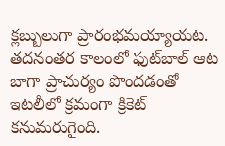క్లబ్బులుగా ప్రారంభమయ్యాయట. తదనంతర కాలంలో ఫుట్‌బాల్‌ ఆట బాగా ప్రాచుర్యం పొందడంతో ఇటలీలో క్రమంగా క్రికెట్‌ కనుమరుగైంది.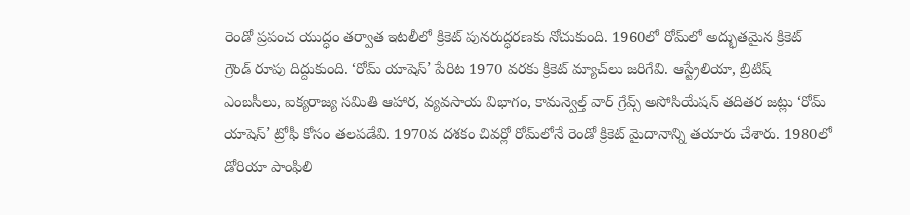రెండో ప్రపంచ యుద్ధం తర్వాత ఇటలీలో క్రికెట్‌ పునరుద్ధరణకు నోచుకుంది. 1960లో రోమ్‌లో అద్భుతమైన క్రికెట్‌ గ్రౌండ్‌ రూపు దిద్దుకుంది. ‘రోమ్‌ యాషెస్‌’ పేరిట 1970 వరకు క్రికెట్‌ మ్యాచ్‌లు జరిగేవి. ఆస్ట్రేలియా, బ్రిటిష్‌ ఎంబసీలు, ఐక్యరాజ్య సమితి ఆహార, వ్యవసాయ విభాగం, కామన్వెల్త్‌ వార్‌ గ్రేవ్స్‌ అసోసియేషన్‌ తదితర జట్లు ‘రోమ్‌ యాషెస్‌’ ట్రోఫీ కోసం తలపడేవి. 1970వ దశకం చివర్లో రోమ్‌లోనే రెండో క్రికెట్‌ మైదానాన్ని తయారు చేశారు. 1980లో డోరియా పాంఫిలి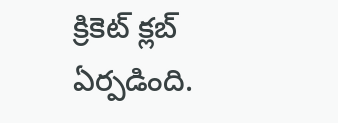క్రికెట్‌ క్లబ్‌ ఏర్పడింది.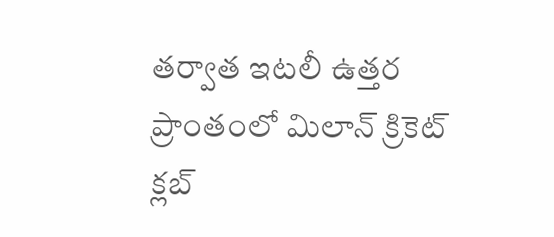తర్వాత ఇటలీ ఉత్తర ప్రాంతంలో మిలాన్‌ క్రికెట్‌ క్లబ్‌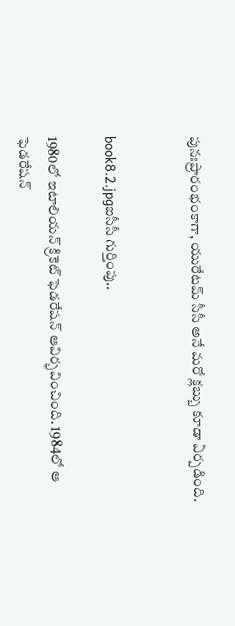పునఃప్రారంభంకాగా, యురేటమ్‌ సీసీ అనే మరో క్లబ్బు కూడా ఏర్పడింది.


book8.2.jpgఐసీసీ గుర్తింపు..

1980లో ఇటాలియన్‌ క్రికెట్‌ ఫెడరేషన్‌ ఆవిర్భవించింది. 1984లో ఆ ఫెడరేషన్‌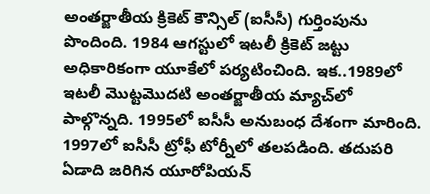అంతర్జాతీయ క్రికెట్‌ కౌన్సిల్‌ (ఐసీసీ) గుర్తింపును పొందింది. 1984 ఆగస్టులో ఇటలీ క్రికెట్‌ జట్టు అధికారికంగా యూకేలో పర్యటించింది. ఇక..1989లో ఇటలీ మొట్టమొదటి అంతర్జాతీయ మ్యాచ్‌లో పాల్గొన్నది. 1995లో ఐసీసీ అనుబంధ దేశంగా మారింది. 1997లో ఐసీసీ ట్రోఫీ టోర్నీలో తలపడింది. తదుపరి ఏడాది జరిగిన యూరోపియన్‌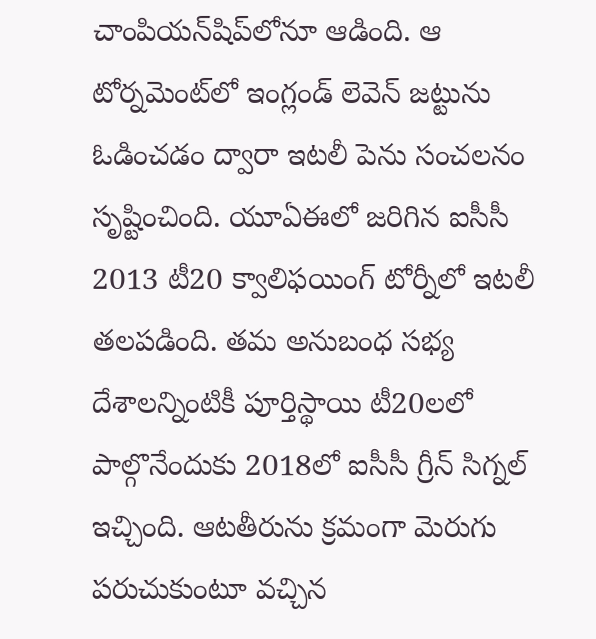చాంపియన్‌షిప్‌లోనూ ఆడింది. ఆ టోర్నమెంట్‌లో ఇంగ్లండ్‌ లెవెన్‌ జట్టును ఓడించడం ద్వారా ఇటలీ పెను సంచలనం సృష్టించింది. యూఏఈలో జరిగిన ఐసీసీ 2013 టీ20 క్వాలిఫయింగ్‌ టోర్నీలో ఇటలీ తలపడింది. తమ అనుబంధ సభ్య దేశాలన్నింటికీ పూర్తిస్థాయి టీ20లలో పాల్గొనేందుకు 2018లో ఐసీసీ గ్రీన్‌ సిగ్నల్‌ ఇచ్చింది. ఆటతీరును క్రమంగా మెరుగు పరుచుకుంటూ వచ్చిన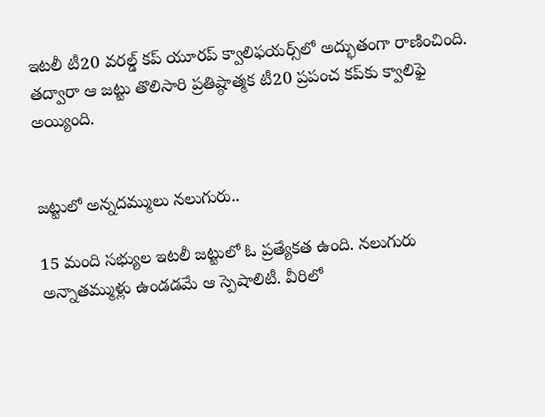ఇటలీ టీ20 వరల్డ్‌ కప్‌ యూరప్‌ క్వాలిఫయర్స్‌లో అద్భుతంగా రాణించింది. తద్వారా ఆ జట్టు తొలిసారి ప్రతిష్ఠాత్మక టీ20 ప్రపంచ కప్‌కు క్వాలిఫై అయ్యింది.


జట్టులో అన్నదమ్ములు నలుగురు..

15 మంది సభ్యుల ఇటలీ జట్టులో ఓ ప్రత్యేకత ఉంది. నలుగురు అన్నాతమ్ముళ్లు ఉండడమే ఆ స్పెషాలిటీ. వీరిలో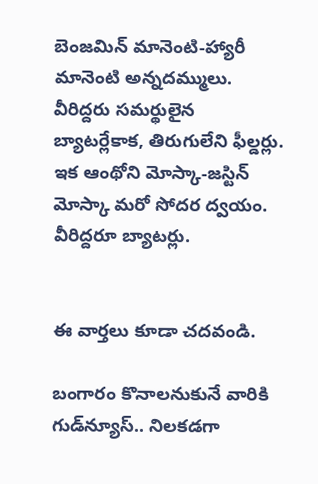బెంజమిన్‌ మానెంటి-హ్యారీ మానెంటి అన్నదమ్ములు. వీరిద్దరు సమర్థులైన బ్యాటర్లేకాక, తిరుగులేని ఫీల్డర్లు. ఇక ఆంథోని మోస్కా-జస్టిన్‌ మోస్కా మరో సోదర ద్వయం. వీరిద్దరూ బ్యాటర్లు.


ఈ వార్తలు కూడా చదవండి.

బంగారం కొనాలనుకునే వారికి గుడ్‌న్యూస్.. నిలకడగా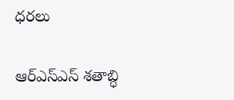ధరలు

ఆర్ఎస్ఎస్‌‌ శతాబ్ధి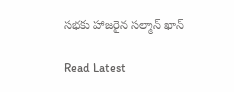సభకు హాజరైన సల్మాన్‌ ఖాన్‌

Read Latest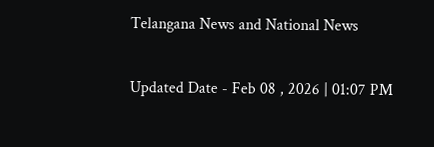Telangana News and National News

Updated Date - Feb 08 , 2026 | 01:07 PM